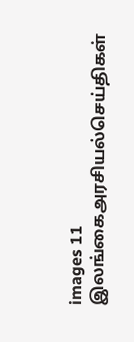images 11
இலங்கைஅரசியல்செய்திகள்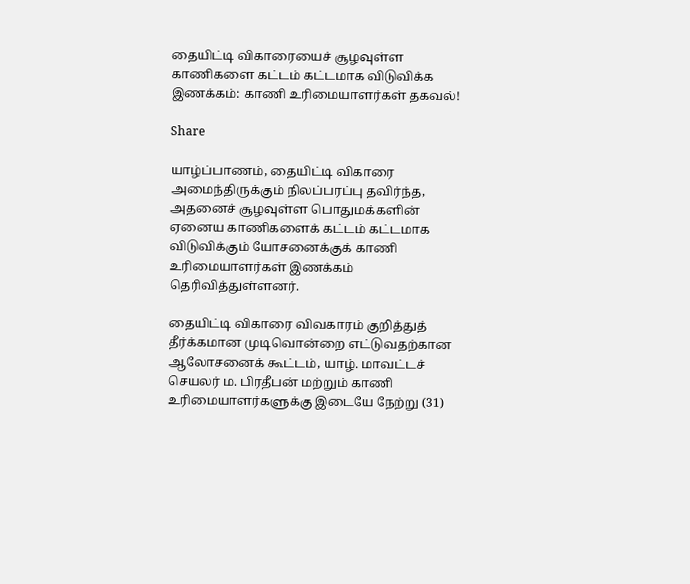தையிட்டி விகாரையைச் சூழவுள்ள காணிகளை கட்டம் கட்டமாக விடுவிக்க இணக்கம்: காணி உரிமையாளர்கள் தகவல்!

Share

யாழ்ப்பாணம், தையிட்டி விகாரை அமைந்திருக்கும் நிலப்பரப்பு தவிர்ந்த, அதனைச் சூழவுள்ள பொதுமக்களின் ஏனைய காணிகளைக் கட்டம் கட்டமாக விடுவிக்கும் யோசனைக்குக் காணி உரிமையாளர்கள் இணக்கம் தெரிவித்துள்ளனர்.

தையிட்டி விகாரை விவகாரம் குறித்துத் தீர்க்கமான முடிவொன்றை எட்டுவதற்கான ஆலோசனைக் கூட்டம், யாழ். மாவட்டச் செயலர் ம. பிரதீபன் மற்றும் காணி உரிமையாளர்களுக்கு இடையே நேற்று (31)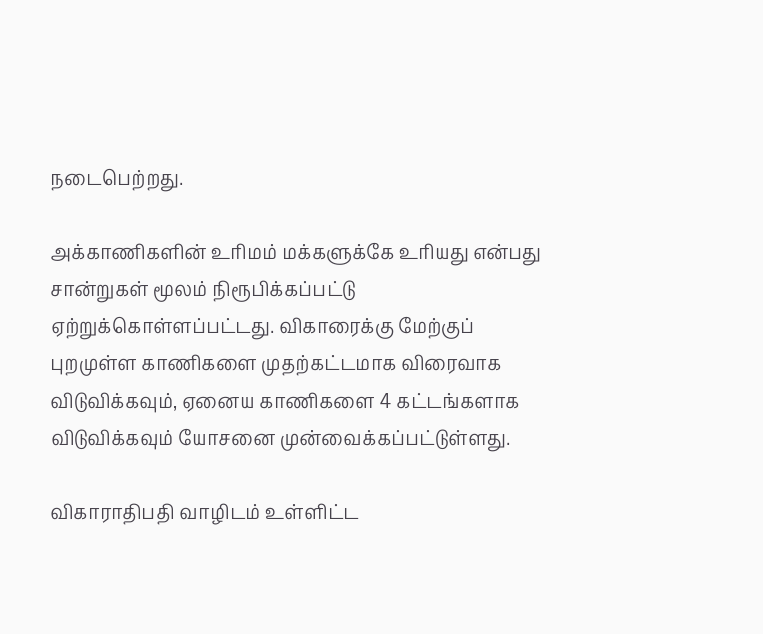நடைபெற்றது.

அக்காணிகளின் உரிமம் மக்களுக்கே உரியது என்பது சான்றுகள் மூலம் நிரூபிக்கப்பட்டு ஏற்றுக்கொள்ளப்பட்டது. விகாரைக்கு மேற்குப் புறமுள்ள காணிகளை முதற்கட்டமாக விரைவாக விடுவிக்கவும், ஏனைய காணிகளை 4 கட்டங்களாக விடுவிக்கவும் யோசனை முன்வைக்கப்பட்டுள்ளது.

விகாராதிபதி வாழிடம் உள்ளிட்ட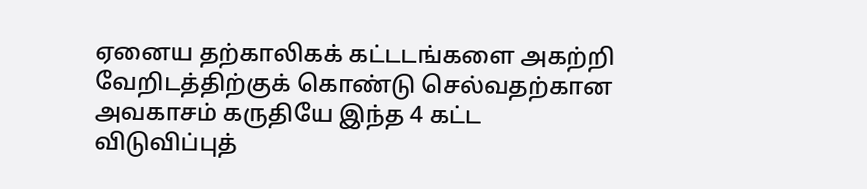ஏனைய தற்காலிகக் கட்டடங்களை அகற்றி வேறிடத்திற்குக் கொண்டு செல்வதற்கான அவகாசம் கருதியே இந்த 4 கட்ட விடுவிப்புத்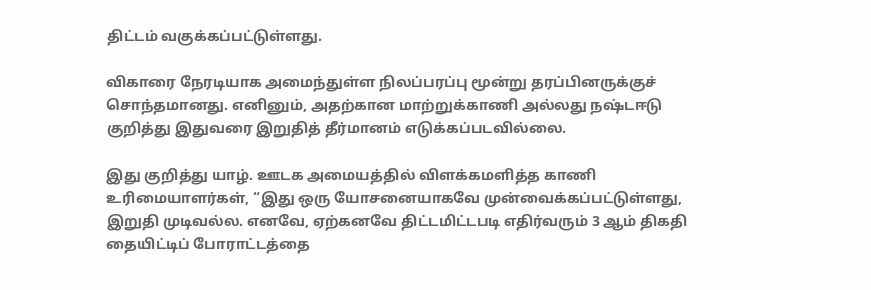திட்டம் வகுக்கப்பட்டுள்ளது.

விகாரை நேரடியாக அமைந்துள்ள நிலப்பரப்பு மூன்று தரப்பினருக்குச் சொந்தமானது. எனினும், அதற்கான மாற்றுக்காணி அல்லது நஷ்டஈடு குறித்து இதுவரை இறுதித் தீர்மானம் எடுக்கப்படவில்லை.

இது குறித்து யாழ். ஊடக அமையத்தில் விளக்கமளித்த காணி உரிமையாளர்கள், “இது ஒரு யோசனையாகவே முன்வைக்கப்பட்டுள்ளது, இறுதி முடிவல்ல. எனவே, ஏற்கனவே திட்டமிட்டபடி எதிர்வரும் 3 ஆம் திகதி தையிட்டிப் போராட்டத்தை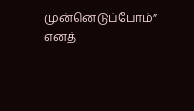முன்னெடுப்போம்” எனத்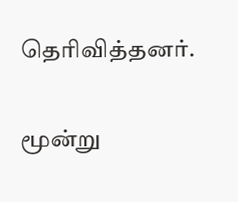தெரிவித்தனர்.

மூன்று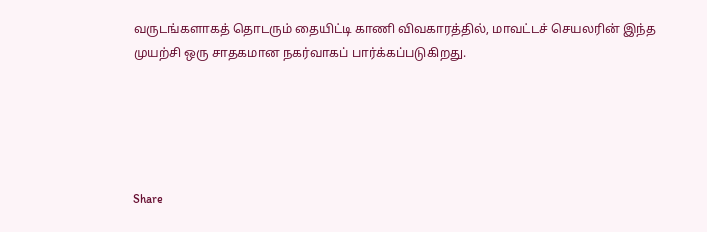வருடங்களாகத் தொடரும் தையிட்டி காணி விவகாரத்தில், மாவட்டச் செயலரின் இந்த முயற்சி ஒரு சாதகமான நகர்வாகப் பார்க்கப்படுகிறது.





Share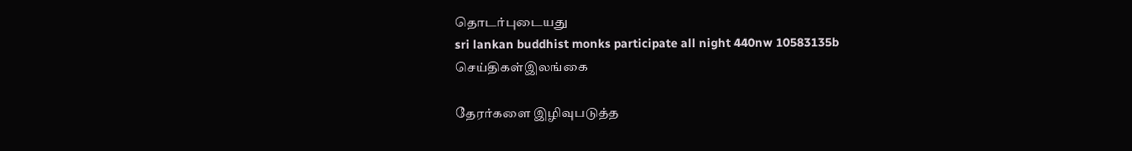தொடர்புடையது
sri lankan buddhist monks participate all night 440nw 10583135b
செய்திகள்இலங்கை

தேரர்களை இழிவுபடுத்த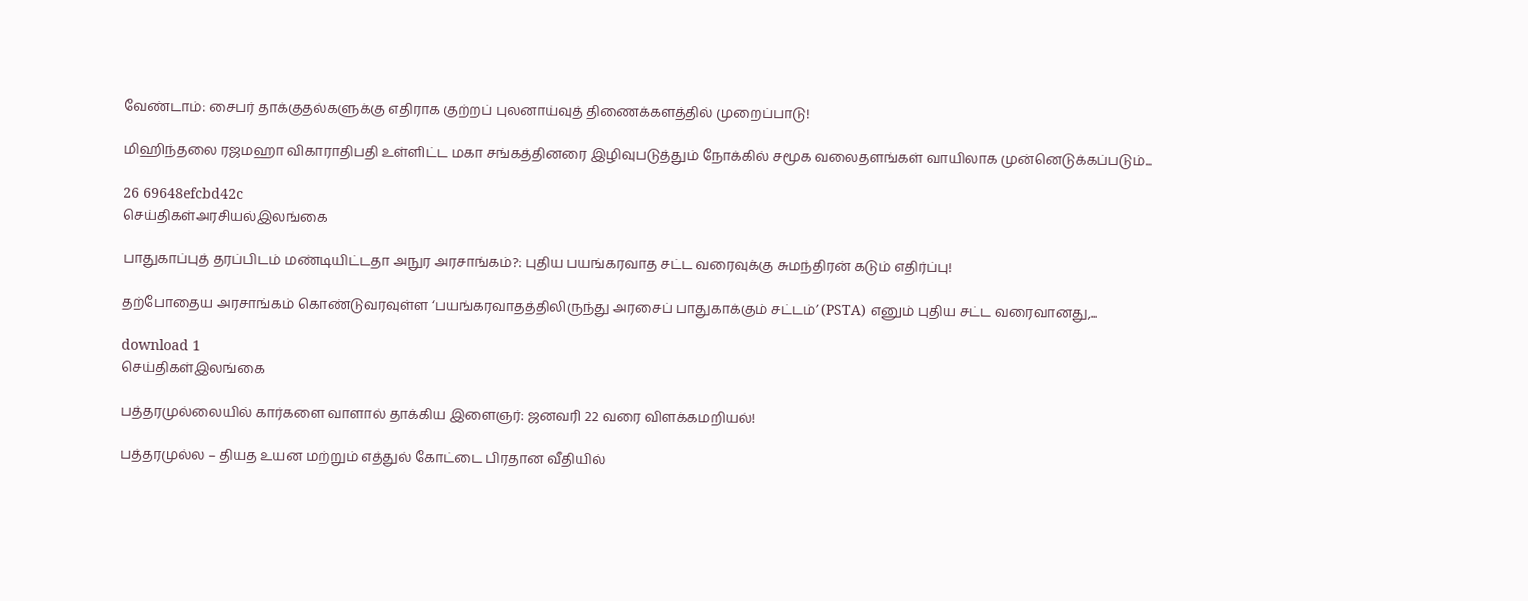வேண்டாம்: சைபர் தாக்குதல்களுக்கு எதிராக குற்றப் புலனாய்வுத் திணைக்களத்தில் முறைப்பாடு!

மிஹிந்தலை ரஜமஹா விகாராதிபதி உள்ளிட்ட மகா சங்கத்தினரை இழிவுபடுத்தும் நோக்கில் சமூக வலைதளங்கள் வாயிலாக முன்னெடுக்கப்படும்...

26 69648efcbd42c
செய்திகள்அரசியல்இலங்கை

பாதுகாப்புத் தரப்பிடம் மண்டியிட்டதா அநுர அரசாங்கம்?: புதிய பயங்கரவாத சட்ட வரைவுக்கு சுமந்திரன் கடும் எதிர்ப்பு!

தற்போதைய அரசாங்கம் கொண்டுவரவுள்ள ‘பயங்கரவாதத்திலிருந்து அரசைப் பாதுகாக்கும் சட்டம்’ (PSTA) எனும் புதிய சட்ட வரைவானது,...

download 1
செய்திகள்இலங்கை

பத்தரமுல்லையில் கார்களை வாளால் தாக்கிய இளைஞர்: ஜனவரி 22 வரை விளக்கமறியல்!

பத்தரமுல்ல – தியத உயன மற்றும் எத்துல் கோட்டை பிரதான வீதியில்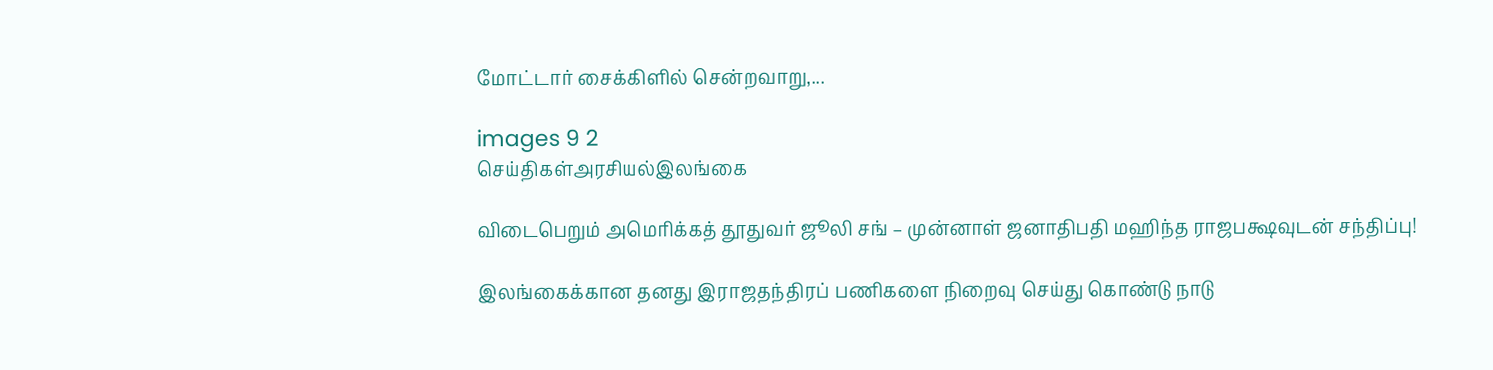மோட்டார் சைக்கிளில் சென்றவாறு,...

images 9 2
செய்திகள்அரசியல்இலங்கை

விடைபெறும் அமெரிக்கத் தூதுவர் ஜூலி சங் – முன்னாள் ஜனாதிபதி மஹிந்த ராஜபக்ஷவுடன் சந்திப்பு!

இலங்கைக்கான தனது இராஜதந்திரப் பணிகளை நிறைவு செய்து கொண்டு நாடு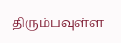திரும்பவுள்ள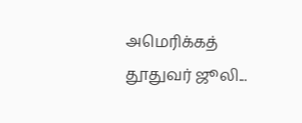அமெரிக்கத் தூதுவர் ஜூலி...